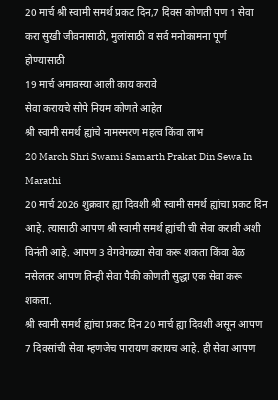20 मार्च श्री स्वामी समर्थ प्रकट दिन,7 दिवस कोणती पण 1 सेवा करा सुखी जीवनासाठी, मुलांसाठी व सर्व मनोकामना पूर्ण होण्यासाठी
19 मार्च अमावस्या आली काय करावे
सेवा करायचे सोपे नियम कोणते आहेत
श्री स्वामी समर्थ ह्यांचे नामस्मरण महत्व किंवा लाभ
20 March Shri Swami Samarth Prakat Din Sewa In Marathi
20 मार्च 2026 शुक्रवार ह्या दिवशी श्री स्वामी समर्थ ह्यांचा प्रकट दिन आहे. त्यासाठी आपण श्री स्वामी समर्थ ह्यांची ची सेवा करावी अशी विनंती आहे. आपण 3 वेगवेगळ्या सेवा करू शकता किंवा वेळ नसेलतर आपण तिन्ही सेवा पैकी कोणती सुद्धा एक सेवा करू शकता.
श्री स्वामी समर्थ ह्यांचा प्रकट दिन 20 मार्च ह्या दिवशी असून आपण 7 दिवसांची सेवा म्हणजेच पारायण करायच आहे. ही सेवा आपण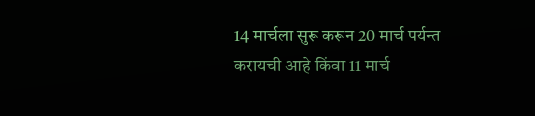14 मार्चला सुरू करून 20 मार्च पर्यन्त करायची आहे किंवा 11 मार्च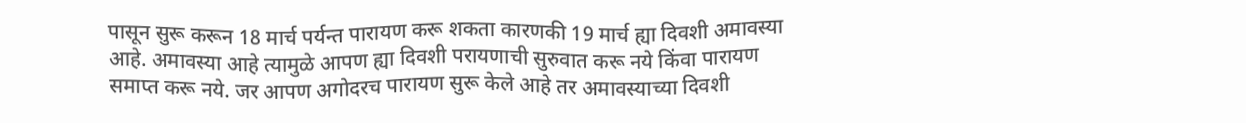पासून सुरू करून 18 मार्च पर्यन्त पारायण करू शकता कारणकी 19 मार्च ह्या दिवशी अमावस्या आहे. अमावस्या आहे त्यामुळे आपण ह्या दिवशी परायणाची सुरुवात करू नये किंवा पारायण समाप्त करू नये. जर आपण अगोदरच पारायण सुरू केले आहे तर अमावस्याच्या दिवशी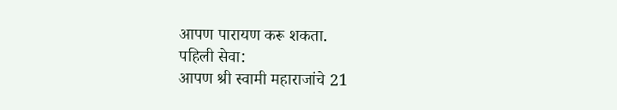आपण पारायण करू शकता.
पहिली सेवा:
आपण श्री स्वामी महाराजांचे 21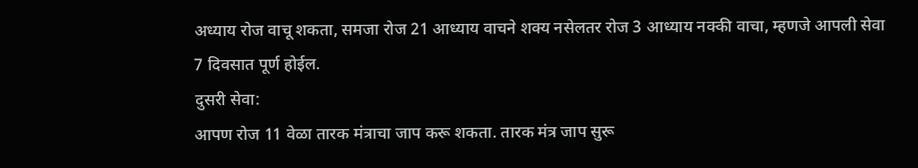अध्याय रोज वाचू शकता, समजा रोज 21 आध्याय वाचने शक्य नसेलतर रोज 3 आध्याय नक्की वाचा, म्हणजे आपली सेवा 7 दिवसात पूर्ण होईल.
दुसरी सेवा:
आपण रोज 11 वेळा तारक मंत्राचा जाप करू शकता. तारक मंत्र जाप सुरू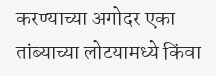करण्याच्या अगोदर एका तांब्याच्या लोटयामध्ये किंवा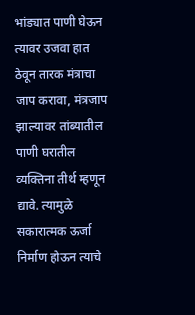भांड्यात पाणी घेऊन त्यावर उजवा हात ठेवून तारक मंत्राचा जाप करावा, मंत्रजाप झाल्यावर तांब्यातील पाणी घरातील व्यक्तिना तीर्थ म्हणून द्यावे. त्यामुळे सकारात्मक ऊर्जा निर्माण होऊन त्याचे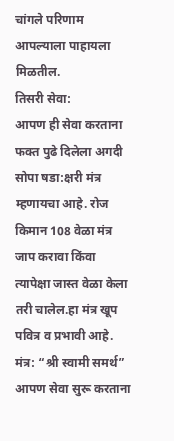चांगले परिणाम आपल्याला पाहायला मिळतील.
तिसरी सेवा:
आपण ही सेवा करताना फक्त पुढे दिलेला अगदी सोपा षडा:क्षरी मंत्र म्हणायचा आहे. रोज किमान 108 वेळा मंत्र जाप करावा किंवा त्यापेक्षा जास्त वेळा केला तरी चालेल.हा मंत्र खूप पवित्र व प्रभावी आहे.
मंत्र: “श्री स्वामी समर्थ”
आपण सेवा सुरू करताना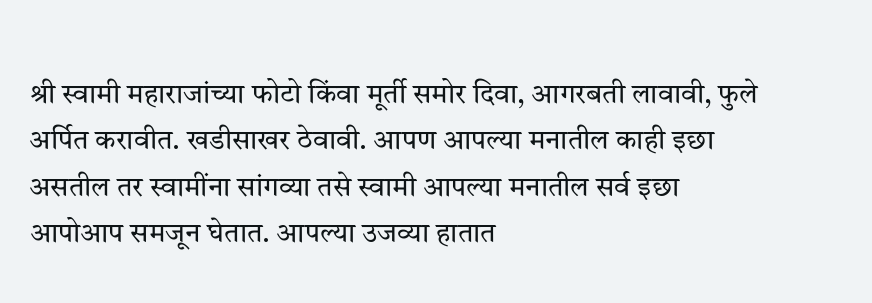श्री स्वामी महाराजांच्या फोटो किंवा मूर्ती समोर दिवा, आगरबती लावावी, फुले अर्पित करावीत. खडीसाखर ठेवावी. आपण आपल्या मनातील काही इछा असतील तर स्वामींना सांगव्या तसे स्वामी आपल्या मनातील सर्व इछा आपोआप समजून घेतात. आपल्या उजव्या हातात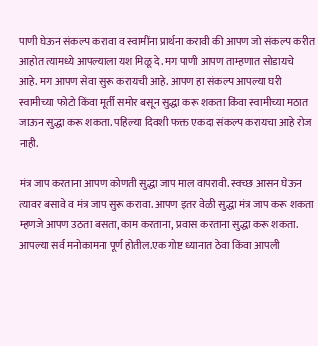पाणी घेऊन संकल्प करावा व स्वामींना प्रार्थना करावी की आपण जो संकल्प करीत आहोत त्यामध्ये आपल्याला यश मिळू दे. मग पाणी आपण ताम्हणात सोडायचे आहे. मग आपण सेवा सुरू करायची आहे. आपण हा संकल्प आपल्या घरी स्वामीच्या फोटो किंवा मूर्ती समोर बसून सुद्धा करू शकता किंवा स्वामीच्या मठात जाऊन सुद्धा करू शकता. पहिल्या दिवशी फक्त एकदा संकल्प करायचा आहे रोज नाही.

मंत्र जाप करताना आपण कोणती सुद्धा जाप माल वापरावी. स्वच्छ आसन घेऊन त्यावर बसावे व मंत्र जाप सुरू करावा. आपण इतर वेळी सुद्धा मंत्र जाप करू शकता म्हणजे आपण उठता बसता, काम करताना, प्रवास करताना सुद्धा करू शकता. आपल्या सर्व मनोकामना पूर्ण होतील.एक गोष्ट ध्यानात ठेवा किंवा आपली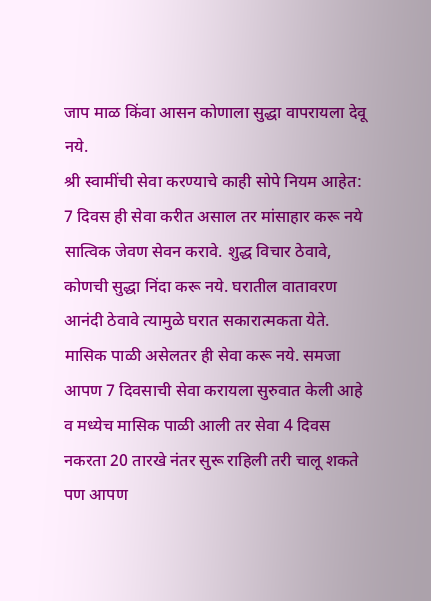जाप माळ किंवा आसन कोणाला सुद्धा वापरायला देवू नये.
श्री स्वामींची सेवा करण्याचे काही सोपे नियम आहेत:
7 दिवस ही सेवा करीत असाल तर मांसाहार करू नये सात्विक जेवण सेवन करावे. शुद्ध विचार ठेवावे, कोणची सुद्धा निंदा करू नये. घरातील वातावरण आनंदी ठेवावे त्यामुळे घरात सकारात्मकता येते. मासिक पाळी असेलतर ही सेवा करू नये. समजा आपण 7 दिवसाची सेवा करायला सुरुवात केली आहे व मध्येच मासिक पाळी आली तर सेवा 4 दिवस नकरता 20 तारखे नंतर सुरू राहिली तरी चालू शकते पण आपण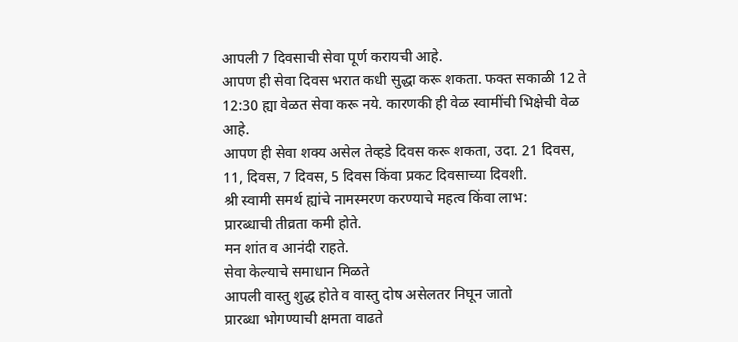आपली 7 दिवसाची सेवा पूर्ण करायची आहे.
आपण ही सेवा दिवस भरात कधी सुद्धा करू शकता. फक्त सकाळी 12 ते 12:30 ह्या वेळत सेवा करू नये. कारणकी ही वेळ स्वामींची भिक्षेची वेळ आहे.
आपण ही सेवा शक्य असेल तेव्हडे दिवस करू शकता, उदा. 21 दिवस, 11, दिवस, 7 दिवस, 5 दिवस किंवा प्रकट दिवसाच्या दिवशी.
श्री स्वामी समर्थ ह्यांचे नामस्मरण करण्याचे महत्व किंवा लाभ:
प्रारब्धाची तीव्रता कमी होते.
मन शांत व आनंदी राहते.
सेवा केल्याचे समाधान मिळते
आपली वास्तु शुद्ध होते व वास्तु दोष असेलतर निघून जातो
प्रारब्धा भोगण्याची क्षमता वाढते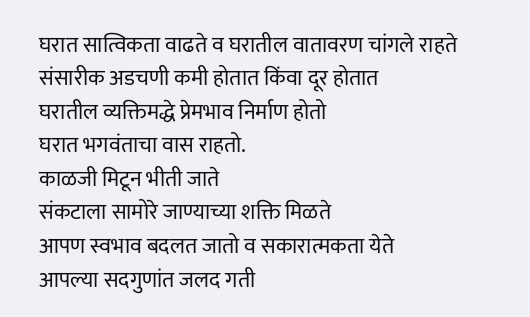घरात सात्विकता वाढते व घरातील वातावरण चांगले राहते
संसारीक अडचणी कमी होतात किंवा दूर होतात
घरातील व्यक्तिमद्धे प्रेमभाव निर्माण होतो
घरात भगवंताचा वास राहतो.
काळजी मिटून भीती जाते
संकटाला सामोरे जाण्याच्या शक्ति मिळते
आपण स्वभाव बदलत जातो व सकारात्मकता येते
आपल्या सदगुणांत जलद गती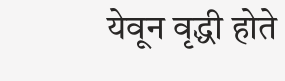येवून वृद्धी होते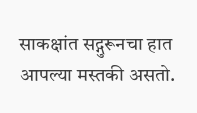साकक्षांत सद्गुरूनचा हात आपल्या मस्तकी असतो.